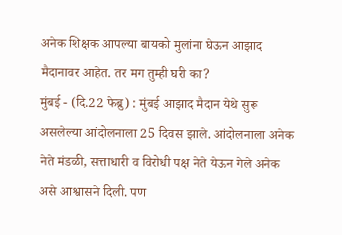अनेक शिक्षक आपल्या बायको मुलांना घेऊन आझाद मैदानावर आहेत. तर मग तुम्ही घरी का?
मुंबई - (दि.22 फेब्रु) : मुंबई आझाद मैदान येथे सुरू असलेल्या आंदोलनाला 25 दिवस झाले. आंदोलनाला अनेक नेते मंडळी, सत्ताधारी व विरोधी पक्ष नेते येऊन गेले अनेक असे आश्वासने दिली. पण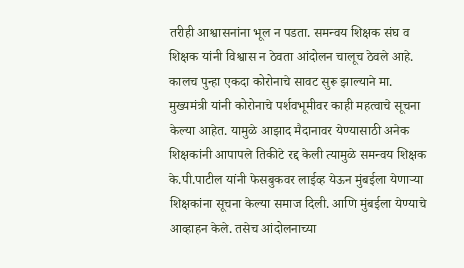तरीही आश्वासनांना भूल न पडता. समन्वय शिक्षक संघ व शिक्षक यांनी विश्वास न ठेवता आंदोलन चालूच ठेवले आहे.
कालच पुन्हा एकदा कोरोनाचे सावट सुरू झाल्याने मा. मुख्यमंत्री यांनी कोरोनाचे पर्शवभूमीवर काही महत्वाचे सूचना केल्या आहेत. यामुळे आझाद मैदानावर येण्यासाठी अनेक शिक्षकांनी आपापले तिकीटे रद्द केली त्यामुळे समन्वय शिक्षक के.पी.पाटील यांनी फेसबुकवर लाईव्ह येऊन मुंबईला येणाऱ्या शिक्षकांना सूचना केल्या समाज दिली. आणि मुंबईला येण्याचे आव्हाहन केले. तसेच आंदोलनाच्या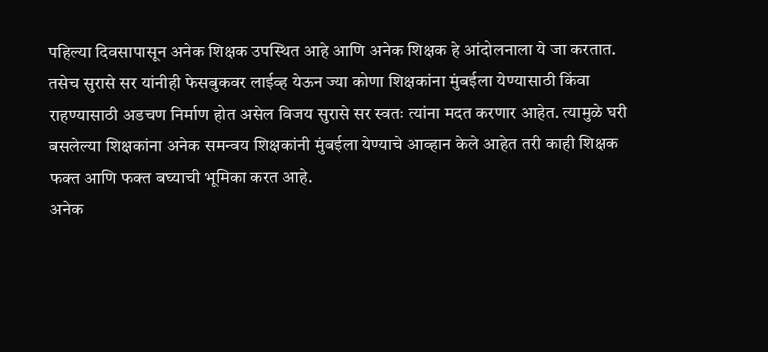पहिल्या दिवसापासून अनेक शिक्षक उपस्थित आहे आणि अनेक शिक्षक हे आंदोलनाला ये जा करतात. तसेच सुरासे सर यांनीही फेसबुकवर लाईव्ह येऊन ज्या कोणा शिक्षकांना मुंबईला येण्यासाठी किंवा राहण्यासाठी अडचण निर्माण होत असेल विजय सुरासे सर स्वतः त्यांना मदत करणार आहेत. त्यामुळे घरी बसलेल्या शिक्षकांना अनेक समन्वय शिक्षकांनी मुंबईला येण्याचे आव्हान केले आहेत तरी काही शिक्षक फक्त आणि फक्त बघ्याची भूमिका करत आहे.
अनेक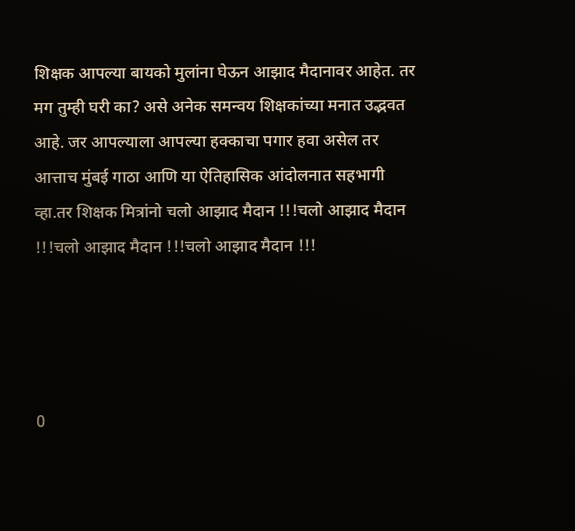शिक्षक आपल्या बायको मुलांना घेऊन आझाद मैदानावर आहेत. तर मग तुम्ही घरी का? असे अनेक समन्वय शिक्षकांच्या मनात उद्भवत आहे. जर आपल्याला आपल्या हक्काचा पगार हवा असेल तर आत्ताच मुंबई गाठा आणि या ऐतिहासिक आंदोलनात सहभागी व्हा.तर शिक्षक मित्रांनो चलो आझाद मैदान !!!चलो आझाद मैदान !!!चलो आझाद मैदान !!!चलो आझाद मैदान !!!




0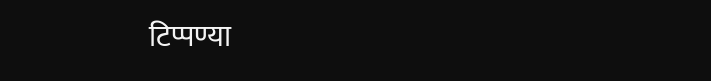टिप्पण्या